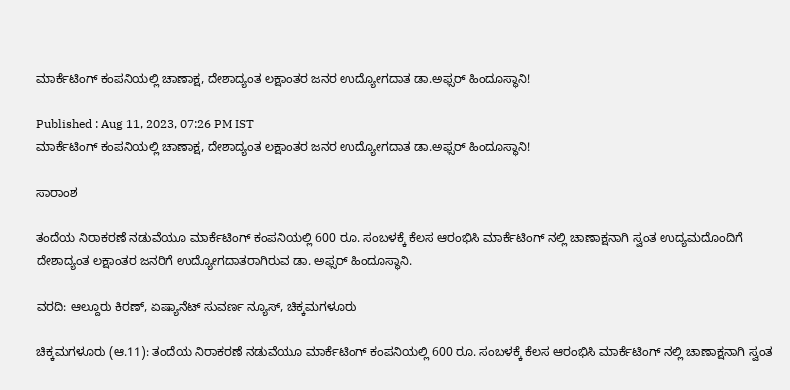ಮಾರ್ಕೆಟಿಂಗ್ ಕಂಪನಿಯಲ್ಲಿ ಚಾಣಾಕ್ಷ, ದೇಶಾದ್ಯಂತ ಲಕ್ಷಾಂತರ ಜನರ ಉದ್ಯೋಗದಾತ ಡಾ.ಅಫ್ಸರ್ ಹಿಂದೂಸ್ಥಾನಿ!

Published : Aug 11, 2023, 07:26 PM IST
ಮಾರ್ಕೆಟಿಂಗ್ ಕಂಪನಿಯಲ್ಲಿ ಚಾಣಾಕ್ಷ, ದೇಶಾದ್ಯಂತ ಲಕ್ಷಾಂತರ ಜನರ ಉದ್ಯೋಗದಾತ ಡಾ.ಅಫ್ಸರ್ ಹಿಂದೂಸ್ಥಾನಿ!

ಸಾರಾಂಶ

ತಂದೆಯ ನಿರಾಕರಣೆ ನಡುವೆಯೂ ಮಾರ್ಕೆಟಿಂಗ್ ಕಂಪನಿಯಲ್ಲಿ 600 ರೂ. ಸಂಬಳಕ್ಕೆ ಕೆಲಸ ಆರಂಭಿಸಿ ಮಾರ್ಕೆಟಿಂಗ್ ನಲ್ಲಿ ಚಾಣಾಕ್ಷನಾಗಿ ಸ್ವಂತ ಉದ್ಯಮದೊಂದಿಗೆ ದೇಶಾದ್ಯಂತ ಲಕ್ಷಾಂತರ ಜನರಿಗೆ ಉದ್ಯೋಗದಾತರಾಗಿರುವ ಡಾ. ಅಫ್ಸರ್ ಹಿಂದೂಸ್ಥಾನಿ.

ವರದಿ: ಆಲ್ದೂರು ಕಿರಣ್, ಏಷ್ಯಾನೆಟ್ ಸುವರ್ಣ ನ್ಯೂಸ್, ಚಿಕ್ಕಮಗಳೂರು

ಚಿಕ್ಕಮಗಳೂರು (ಆ.11): ತಂದೆಯ ನಿರಾಕರಣೆ ನಡುವೆಯೂ ಮಾರ್ಕೆಟಿಂಗ್ ಕಂಪನಿಯಲ್ಲಿ 600 ರೂ. ಸಂಬಳಕ್ಕೆ ಕೆಲಸ ಆರಂಭಿಸಿ ಮಾರ್ಕೆಟಿಂಗ್ ನಲ್ಲಿ ಚಾಣಾಕ್ಷನಾಗಿ ಸ್ವಂತ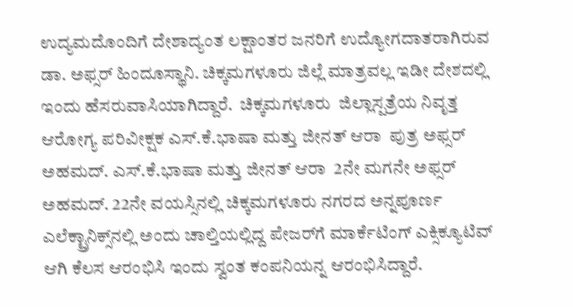ಉದ್ಯಮದೊಂದಿಗೆ ದೇಶಾದ್ಯಂತ ಲಕ್ಷಾಂತರ ಜನರಿಗೆ ಉದ್ಯೋಗದಾತರಾಗಿರುವ ಡಾ. ಅಫ್ಸರ್ ಹಿಂದೂಸ್ಥಾನಿ. ಚಿಕ್ಕಮಗಳೂರು ಜಿಲ್ಲೆ ಮಾತ್ರವಲ್ಲ ಇಡೀ ದೇಶದಲ್ಲಿ ಇಂದು ಹೆಸರುವಾಸಿಯಾಗಿದ್ದಾರೆ.  ಚಿಕ್ಕಮಗಳೂರು  ಜಿಲ್ಲಾಸ್ಪತ್ರೆಯ ನಿವೃತ್ತ ಆರೋಗ್ಯ ಪರಿವೀಕ್ಷಕ ಎಸ್.ಕೆ.ಭಾಷಾ ಮತ್ತು ಜೀನತ್ ಆರಾ  ಪುತ್ರ ಅಫ್ಸರ್ ಅಹಮದ್. ಎಸ್.ಕೆ.ಭಾಷಾ ಮತ್ತು ಜೀನತ್ ಆರಾ  2ನೇ ಮಗನೇ ಅಫ್ಸರ್ ಅಹಮದ್. 22ನೇ ವಯಸ್ಸಿನಲ್ಲಿ ಚಿಕ್ಕಮಗಳೂರು ನಗರದ ಅನ್ನಪೂರ್ಣ ಎಲೆಕ್ಟ್ರಾನಿಕ್ಸ್‌ನಲ್ಲಿ ಅಂದು ಚಾಲ್ತಿಯಲ್ಲಿದ್ದ ಪೇಜರ್‌ಗೆ ಮಾರ್ಕೆಟಿಂಗ್ ಎಕ್ಸಿಕ್ಯೂಟಿವ್ ಆಗಿ ಕೆಲಸ ಆರಂಭಿಸಿ ಇಂದು ಸ್ವಂತ ಕಂಪನಿಯನ್ನ ಆರಂಭಿಸಿದ್ದಾರೆ.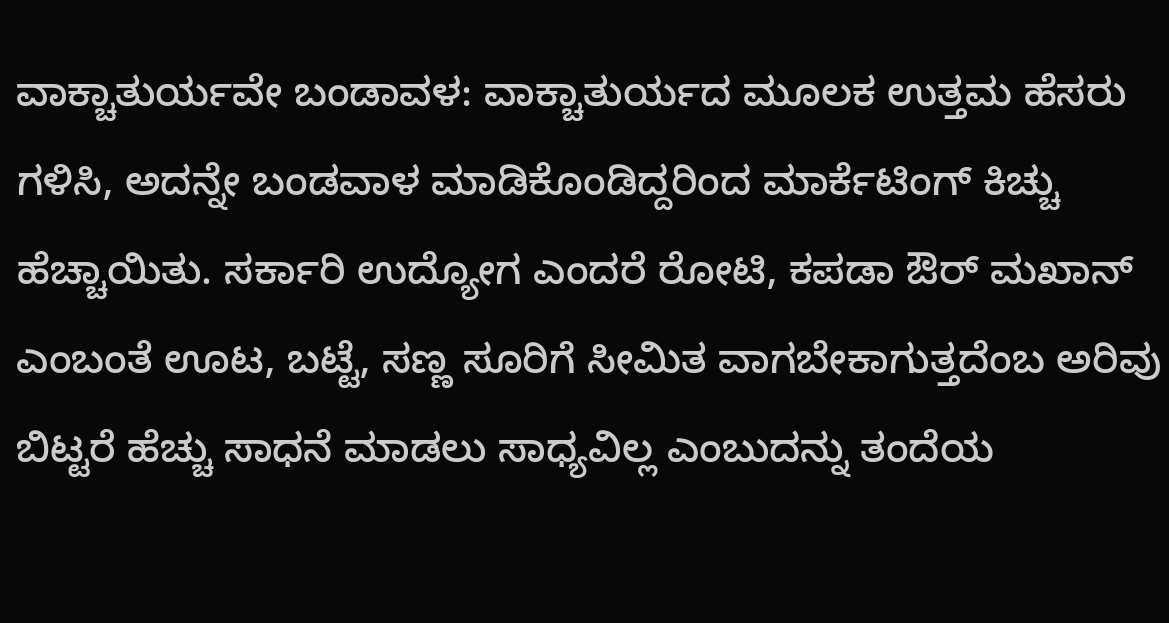ವಾಕ್ಚಾತುರ್ಯವೇ ಬಂಡಾವಳ: ವಾಕ್ಚಾತುರ್ಯದ ಮೂಲಕ ಉತ್ತಮ ಹೆಸರು ಗಳಿಸಿ, ಅದನ್ನೇ ಬಂಡವಾಳ ಮಾಡಿಕೊಂಡಿದ್ದರಿಂದ ಮಾರ್ಕೆಟಿಂಗ್ ಕಿಚ್ಚು ಹೆಚ್ಚಾಯಿತು. ಸರ್ಕಾರಿ ಉದ್ಯೋಗ ಎಂದರೆ ರೋಟಿ, ಕಪಡಾ ಔರ್ ಮಖಾನ್ ಎಂಬಂತೆ ಊಟ, ಬಟ್ಟೆ, ಸಣ್ಣ ಸೂರಿಗೆ ಸೀಮಿತ ವಾಗಬೇಕಾಗುತ್ತದೆಂಬ ಅರಿವು ಬಿಟ್ಟರೆ ಹೆಚ್ಚು ಸಾಧನೆ ಮಾಡಲು ಸಾಧ್ಯವಿಲ್ಲ ಎಂಬುದನ್ನು ತಂದೆಯ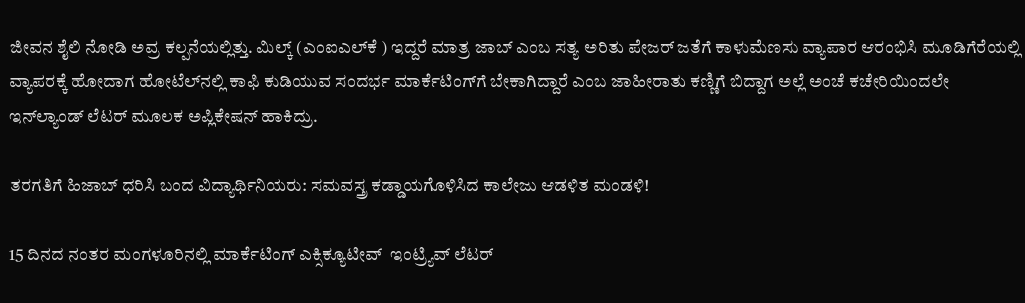ಜೀವನ ಶೈಲಿ ನೋಡಿ ಅವ್ರ ಕಲ್ಪನೆಯಲ್ಲಿತ್ತು. ಮಿಲ್ಕ್ (ಎಂಐಎಲ್‌ಕೆ ) ಇದ್ದರೆ ಮಾತ್ರ ಜಾಬ್ ಎಂಬ ಸತ್ಯ ಅರಿತು ಪೇಜರ್ ಜತೆಗೆ ಕಾಳುಮೆಣಸು ವ್ಯಾಪಾರ ಆರಂಭಿಸಿ ಮೂಡಿಗೆರೆಯಲ್ಲಿ ವ್ಯಾಪರಕ್ಕೆ ಹೋದಾಗ ಹೋಟೆಲ್‌ನಲ್ಲಿ ಕಾಫಿ ಕುಡಿಯುವ ಸಂದರ್ಭ ಮಾರ್ಕೆಟಿಂಗ್‌ಗೆ ಬೇಕಾಗಿದ್ದಾರೆ ಎಂಬ ಜಾಹೀರಾತು ಕಣ್ಣಿಗೆ ಬಿದ್ದಾಗ ಅಲ್ಲೆ ಅಂಚೆ ಕಚೇರಿಯಿಂದಲೇ ಇನ್‌ಲ್ಯಾಂಡ್ ಲೆಟರ್ ಮೂಲಕ ಅಪ್ಲಿಕೇಷನ್ ಹಾಕಿದ್ರು.

ತರಗತಿಗೆ ಹಿಜಾಬ್ ಧರಿಸಿ ಬಂದ ವಿದ್ಯಾರ್ಥಿನಿಯರು: ಸಮವಸ್ತ್ರ ಕಡ್ಡಾಯಗೊಳಿಸಿದ ಕಾಲೇಜು ಆಡಳಿತ ಮಂಡಳಿ!

15 ದಿನದ ನಂತರ ಮಂಗಳೂರಿನಲ್ಲಿ ಮಾರ್ಕೆಟಿಂಗ್ ಎಕ್ಸಿಕ್ಯೂಟೀವ್  ಇಂಟ್ರ್ಯಿವ್ ಲೆಟರ್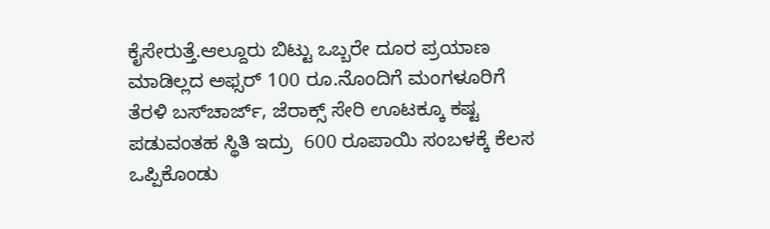ಕೈಸೇರುತ್ತೆ.ಆಲ್ದೂರು ಬಿಟ್ಟು ಒಬ್ಬರೇ ದೂರ ಪ್ರಯಾಣ ಮಾಡಿಲ್ಲದ ಅಫ್ಸರ್ 100 ರೂ.ನೊಂದಿಗೆ ಮಂಗಳೂರಿಗೆ ತೆರಳಿ ಬಸ್‌ಚಾರ್ಜ್, ಜೆರಾಕ್ಸ್ ಸೇರಿ ಊಟಕ್ಕೂ ಕಷ್ಟ ಪಡುವಂತಹ ಸ್ಥಿತಿ ಇದ್ರು  600 ರೂಪಾಯಿ ಸಂಬಳಕ್ಕೆ ಕೆಲಸ ಒಪ್ಪಿಕೊಂಡು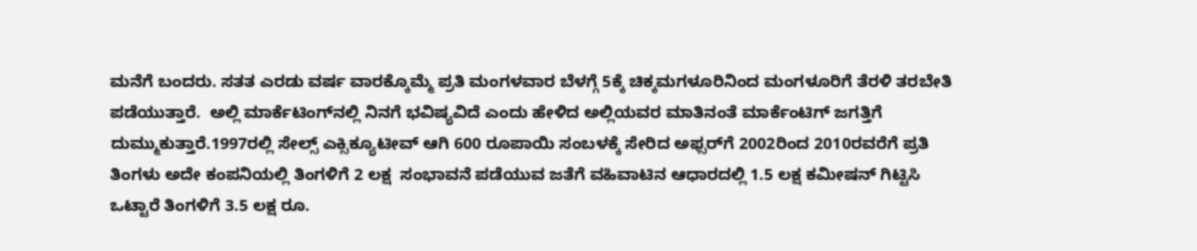ಮನೆಗೆ ಬಂದರು. ಸತತ ಎರಡು ವರ್ಷ ವಾರಕ್ಕೊಮ್ಮೆ ಪ್ರತಿ ಮಂಗಳವಾರ ಬೆಳಗ್ಗೆ 5ಕ್ಕೆ ಚಿಕ್ಕಮಗಳೂರಿನಿಂದ ಮಂಗಳೂರಿಗೆ ತೆರಳಿ ತರಬೇತಿ ಪಡೆಯುತ್ತಾರೆ.  ಅಲ್ಲಿ ಮಾರ್ಕೆಟಿಂಗ್‌ನಲ್ಲಿ ನಿನಗೆ ಭವಿಷ್ಯವಿದೆ ಎಂದು ಹೇಳಿದ ಅಲ್ಲಿಯವರ ಮಾತಿನಂತೆ ಮಾರ್ಕೆಂಟಿಗ್ ಜಗತ್ತಿಗೆ ದುಮ್ಮುಕುತ್ತಾರೆ.1997ರಲ್ಲಿ ಸೇಲ್ಸ್ ಎಕ್ಸಿಕ್ಯೂಟೀವ್ ಆಗಿ 600 ರೂಪಾಯಿ ಸಂಬಳಕ್ಕೆ ಸೇರಿದ ಅಫ್ಸರ್‌ಗೆ 2002ರಿಂದ 2010ರವರೆಗೆ ಪ್ರತಿ ತಿಂಗಳು ಅದೇ ಕಂಪನಿಯಲ್ಲಿ ತಿಂಗಳಿಗೆ 2 ಲಕ್ಷ  ಸಂಭಾವನೆ ಪಡೆಯುವ ಜತೆಗೆ ವಹಿವಾಟಿನ ಆಧಾರದಲ್ಲಿ 1.5 ಲಕ್ಷ ಕಮೀಷನ್ ಗಿಟ್ಟಿಸಿ ಒಟ್ಟಾರೆ ತಿಂಗಳಿಗೆ 3.5 ಲಕ್ಷ ರೂ.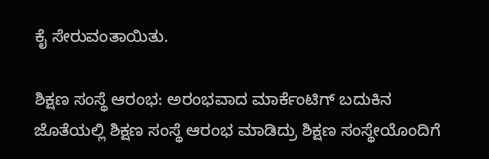ಕೈ ಸೇರುವಂತಾಯಿತು.

ಶಿಕ್ಷಣ ಸಂಸ್ಥೆ ಆರಂಭ: ಅರಂಭವಾದ ಮಾರ್ಕೆಂಟಿಗ್ ಬದುಕಿನ ಜೊತೆಯಲ್ಲಿ ಶಿಕ್ಷಣ ಸಂಸ್ಥೆ ಆರಂಭ ಮಾಡಿದ್ರು ಶಿಕ್ಷಣ ಸಂಸ್ಥೇಯೊಂದಿಗೆ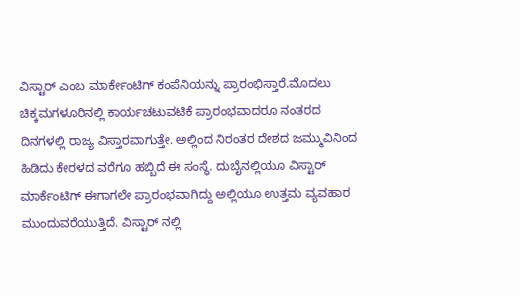ವಿಸ್ಟಾರ್ ಎಂಬ ಮಾರ್ಕೇಂಟಿಗ್ ಕಂಪೆನಿಯನ್ನು ಪ್ರಾರಂಭಿಸ್ತಾರೆ.ಮೊದಲು ಚಿಕ್ಕಮಗಳೂರಿನಲ್ಲಿ ಕಾರ್ಯಚಟುವಟಿಕೆ ಪ್ರಾರಂಭವಾದರೂ ನಂತರದ ದಿನಗಳಲ್ಲಿ ರಾಜ್ಯ ವಿಸ್ತಾರವಾಗುತ್ತೇ. ಅಲ್ಲಿಂದ ನಿರಂತರ ದೇಶದ ಜಮ್ಮುವಿನಿಂದ ಹಿಡಿದು ಕೇರಳದ ವರೆಗೂ ಹಬ್ಬಿದೆ ಈ ಸಂಸ್ಥೆ. ದುಬೈನಲ್ಲಿಯೂ ವಿಸ್ಟಾರ್ ಮಾರ್ಕೆಂಟಿಗ್ ಈಗಾಗಲೇ ಪ್ರಾರಂಭವಾಗಿದ್ದು ಅಲ್ಲಿಯೂ ಉತ್ತಮ ವ್ಯವಹಾರ ಮುಂದುವರೆಯುತ್ತಿದೆ. ವಿಸ್ಟಾರ್ ನಲ್ಲಿ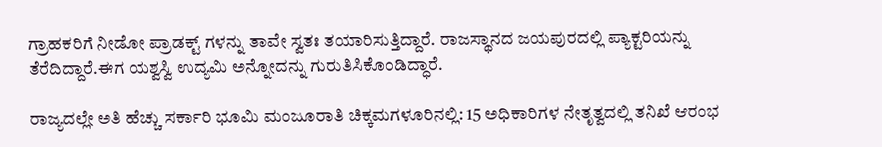ಗ್ರಾಹಕರಿಗೆ ನೀಡೋ ಪ್ರಾಡಕ್ಟ್ ಗಳನ್ನು ತಾವೇ ಸ್ವತಃ ತಯಾರಿಸುತ್ತಿದ್ದಾರೆ. ರಾಜಸ್ಥಾನದ ಜಯಪುರದಲ್ಲಿ ಪ್ಯಾಕ್ಟರಿಯನ್ನು ತೆರೆದಿದ್ದಾರೆ.ಈಗ ಯಶ್ವಸ್ವಿ ಉದ್ಯಮಿ ಅನ್ನೋದನ್ನು ಗುರುತಿಸಿಕೊಂಡಿದ್ಧಾರೆ.

ರಾಜ್ಯದಲ್ಲೇ ಅತಿ ಹೆಚ್ಚು ಸರ್ಕಾರಿ ಭೂಮಿ ಮಂಜೂರಾತಿ ಚಿಕ್ಕಮಗಳೂರಿನಲ್ಲಿ: 15 ಅಧಿಕಾರಿಗಳ ನೇತೃತ್ವದಲ್ಲಿ ತನಿಖೆ ಆರಂಭ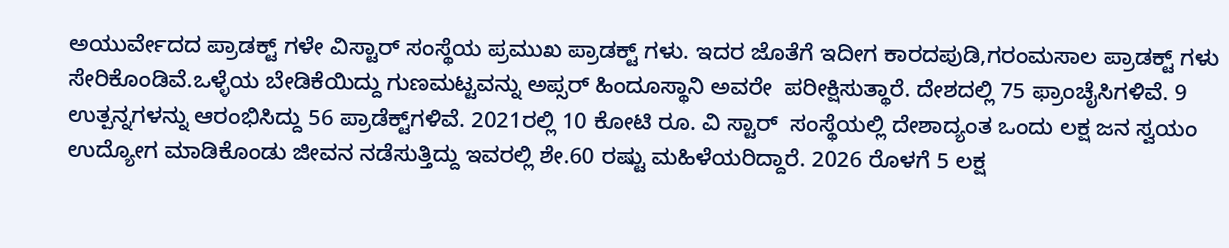ಅಯುರ್ವೇದದ ಪ್ರಾಡಕ್ಟ್ ಗಳೇ ವಿಸ್ಟಾರ್ ಸಂಸ್ಥೆಯ ಪ್ರಮುಖ ಪ್ರಾಡಕ್ಟ್ ಗಳು. ಇದರ ಜೊತೆಗೆ ಇದೀಗ ಕಾರದಪುಡಿ,ಗರಂಮಸಾಲ ಪ್ರಾಡಕ್ಟ್ ಗಳು ಸೇರಿಕೊಂಡಿವೆ.ಒಳ್ಳೆಯ ಬೇಡಿಕೆಯಿದ್ದು ಗುಣಮಟ್ಟವನ್ನು ಅಪ್ಸರ್ ಹಿಂದೂಸ್ಥಾನಿ ಅವರೇ  ಪರೀಕ್ಷಿಸುತ್ಥಾರೆ. ದೇಶದಲ್ಲಿ 75 ಫ್ರಾಂಚೈಸಿಗಳಿವೆ. 9 ಉತ್ಪನ್ನಗಳನ್ನು ಆರಂಭಿಸಿದ್ದು 56 ಪ್ರಾಡೆಕ್ಟ್‌ಗಳಿವೆ. 2021ರಲ್ಲಿ 10 ಕೋಟಿ ರೂ. ವಿ ಸ್ಟಾರ್  ಸಂಸ್ಥೆಯಲ್ಲಿ ದೇಶಾದ್ಯಂತ ಒಂದು ಲಕ್ಷ ಜನ ಸ್ವಯಂ ಉದ್ಯೋಗ ಮಾಡಿಕೊಂಡು ಜೀವನ ನಡೆಸುತ್ತಿದ್ದು ಇವರಲ್ಲಿ ಶೇ.60 ರಷ್ಟು ಮಹಿಳೆಯರಿದ್ದಾರೆ. 2026 ರೊಳಗೆ 5 ಲಕ್ಷ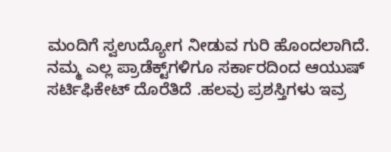ಮಂದಿಗೆ ಸ್ವಉದ್ಯೋಗ ನೀಡುವ ಗುರಿ ಹೊಂದಲಾಗಿದೆ. ನಮ್ಮ ಎಲ್ಲ ಪ್ರಾಡೆಕ್ಟ್‌ಗಳಿಗೂ ಸರ್ಕಾರದಿಂದ ಆಯುಷ್ ಸರ್ಟಿಫಿಕೇಟ್ ದೊರೆತಿದೆ .ಹಲವು ಪ್ರಶಸ್ತಿಗಳು ಇವ್ರ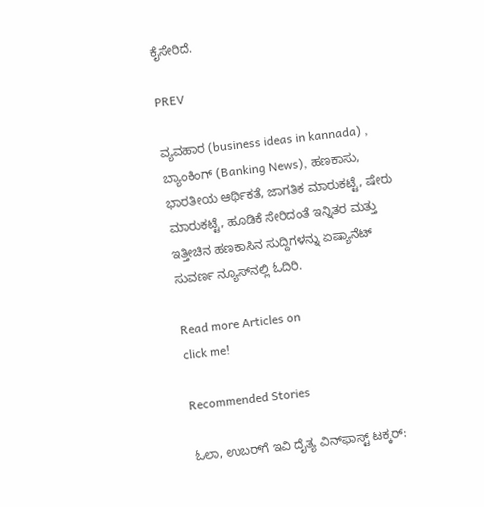ಕೈಸೇರಿದೆ.

PREV

ವ್ಯವಹಾರ (business ideas in kannada) , ಬ್ಯಾಂಕಿಂಗ್ (Banking News), ಹಣಕಾಸು, ಭಾರತೀಯ ಆರ್ಥಿಕತೆ, ಜಾಗತಿಕ ಮಾರುಕಟ್ಟೆ, ಷೇರು ಮಾರುಕಟ್ಟೆ, ಹೂಡಿಕೆ ಸೇರಿದಂತೆ ಇನ್ನಿತರ ಮತ್ತು ಇತ್ತೀಚಿನ ಹಣಕಾಸಿನ ಸುದ್ದಿಗಳನ್ನು ಏಷ್ಯಾನೆಟ್ ಸುವರ್ಣ ನ್ಯೂಸ್‌ನಲ್ಲಿ ಓದಿರಿ.

Read more Articles on
click me!

Recommended Stories

ಓಲಾ, ಉಬರ್‌ಗೆ ಇವಿ ದೈತ್ಯ ವಿನ್‌ಫಾಸ್ಟ್ ಟಕ್ಕರ್: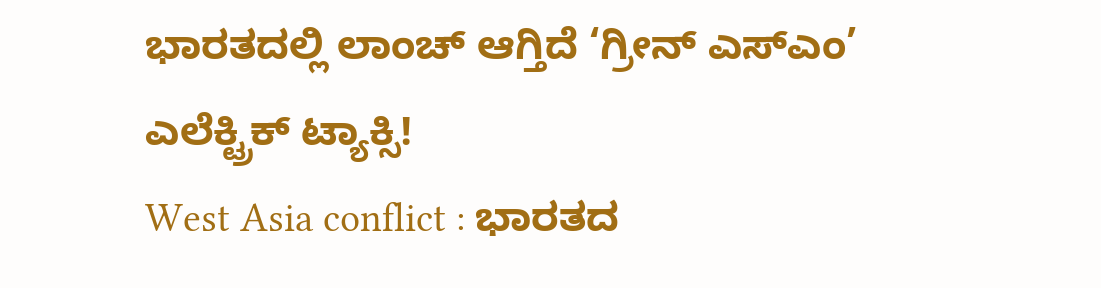ಭಾರತದಲ್ಲಿ ಲಾಂಚ್ ಆಗ್ತಿದೆ ‘ಗ್ರೀನ್ ಎಸ್‌ಎಂ’ ಎಲೆಕ್ಟ್ರಿಕ್ ಟ್ಯಾಕ್ಸಿ!
West Asia conflict : ಭಾರತದ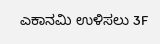ಎಕಾನಮಿ ಉಳಿಸಲು 3F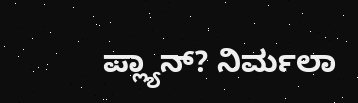ಪ್ಲ್ಯಾನ್? ನಿರ್ಮಲಾ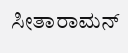ಸೀತಾರಾಮನ್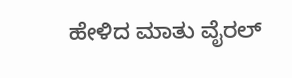ಹೇಳಿದ ಮಾತು ವೈರಲ್